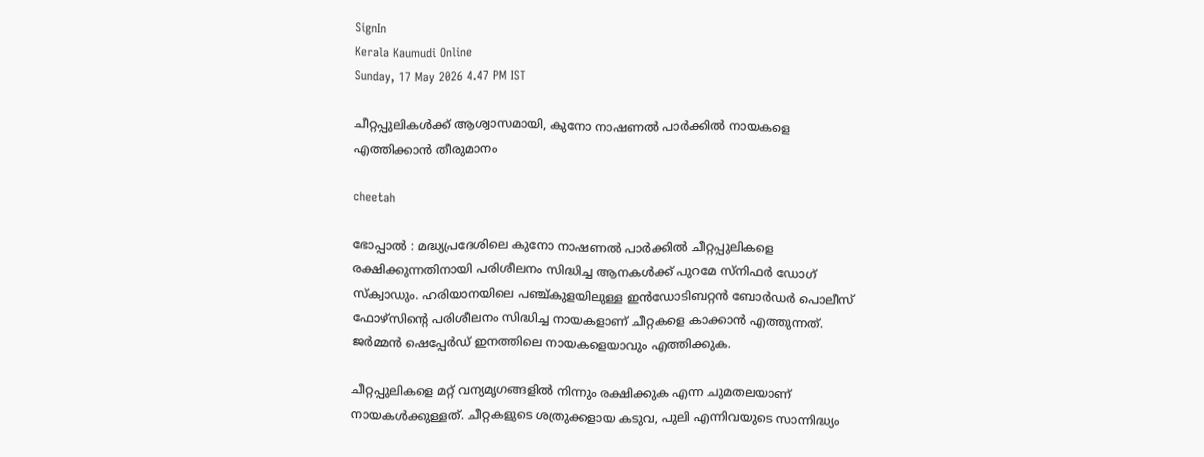SignIn
Kerala Kaumudi Online
Sunday, 17 May 2026 4.47 PM IST

ചീറ്റപ്പുലികൾക്ക് ആശ്വാസമായി, കുനോ നാഷണൽ പാർക്കിൽ നായകളെ എത്തിക്കാൻ തീരുമാനം

cheetah

ഭോപ്പാൽ : മദ്ധ്യപ്രദേശിലെ കുനോ നാഷണൽ പാർക്കിൽ ചീറ്റപ്പുലികളെ രക്ഷിക്കുന്നതിനായി പരിശീലനം സിദ്ധിച്ച ആനകൾക്ക് പുറമേ സ്നിഫർ ഡോഗ് സ്‌ക്വാഡും. ഹരിയാനയിലെ പഞ്ച്കുളയിലുള്ള ഇൻഡോടിബറ്റൻ ബോർഡർ പൊലീസ് ഫോഴ്സിന്റെ പരിശീലനം സിദ്ധിച്ച നായകളാണ് ചീറ്റകളെ കാക്കാൻ എത്തുന്നത്. ജർമ്മൻ ഷെപ്പേർഡ് ഇനത്തിലെ നായകളെയാവും എത്തിക്കുക.

ചീറ്റപ്പുലികളെ മറ്റ് വന്യമൃഗങ്ങളിൽ നിന്നും രക്ഷിക്കുക എന്ന ചുമതലയാണ് നായകൾക്കുള്ളത്. ചീറ്റകളുടെ ശത്രുക്കളായ കടുവ, പുലി എന്നിവയുടെ സാന്നിദ്ധ്യം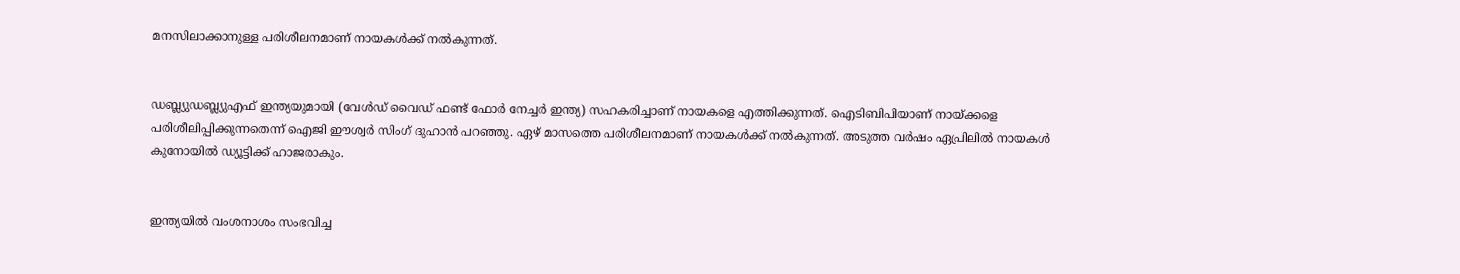മനസിലാക്കാനുള്ള പരിശീലനമാണ് നായകൾക്ക് നൽകുന്നത്.


ഡബ്ല്യുഡബ്ല്യുഎഫ് ഇന്ത്യയുമായി (വേൾഡ് വൈഡ് ഫണ്ട് ഫോർ നേച്ചർ ഇന്ത്യ) സഹകരിച്ചാണ് നായകളെ എത്തിക്കുന്നത്. ഐടിബിപിയാണ് നായ്ക്കളെ പരിശീലിപ്പിക്കുന്നതെന്ന് ഐജി ഈശ്വർ സിംഗ് ദുഹാൻ പറഞ്ഞു. ഏഴ് മാസത്തെ പരിശീലനമാണ് നായകൾക്ക് നൽകുന്നത്. അടുത്ത വർഷം ഏപ്രിലിൽ നായകൾ കുനോയിൽ ഡ്യൂട്ടിക്ക് ഹാജരാകും.


ഇന്ത്യയിൽ വംശനാശം സംഭവിച്ച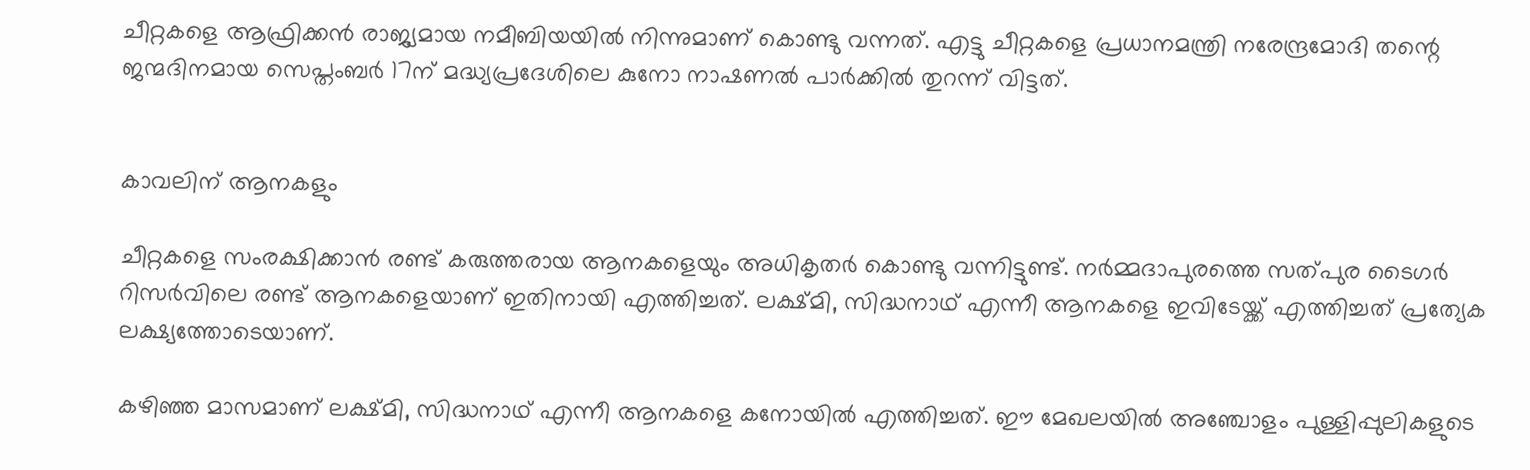ചീറ്റകളെ ആഫ്രിക്കൻ രാജ്യമായ നമീബിയയിൽ നിന്നുമാണ് കൊണ്ടു വന്നത്. എട്ടു ചീറ്റകളെ പ്രധാനമന്ത്രി നരേന്ദ്രമോദി തന്റെ ജന്മദിനമായ സെപ്തംബർ 17ന് മദ്ധ്യപ്രദേശിലെ കുനോ നാഷണൽ പാർക്കിൽ തുറന്ന് വിട്ടത്.


കാവലിന് ആനകളും

ചീറ്റകളെ സംരക്ഷിക്കാൻ രണ്ട് കരുത്തരായ ആനകളെയും അധികൃതർ കൊണ്ടു വന്നിട്ടുണ്ട്. നർമ്മദാപുരത്തെ സത്പുര ടൈഗർ റിസർവിലെ രണ്ട് ആനകളെയാണ് ഇതിനായി എത്തിച്ചത്. ലക്ഷ്മി, സിദ്ധനാഥ് എന്നീ ആനകളെ ഇവിടേയ്ക്ക് എത്തിച്ചത് പ്രത്യേക ലക്ഷ്യത്തോടെയാണ്.

കഴിഞ്ഞ മാസമാണ് ലക്ഷ്മി, സിദ്ധനാഥ് എന്നീ ആനകളെ കനോയിൽ എത്തിച്ചത്. ഈ മേഖലയിൽ അഞ്ചോളം പുള്ളിപ്പുലികളുടെ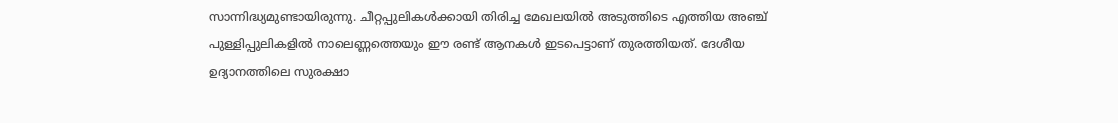സാന്നിദ്ധ്യമുണ്ടായിരുന്നു. ചീറ്റപ്പുലികൾക്കായി തിരിച്ച മേഖലയിൽ അടുത്തിടെ എത്തിയ അഞ്ച് പുള്ളിപ്പുലികളിൽ നാലെണ്ണത്തെയും ഈ രണ്ട് ആനകൾ ഇടപെട്ടാണ് തുരത്തിയത്. ദേശീയ ഉദ്യാനത്തിലെ സുരക്ഷാ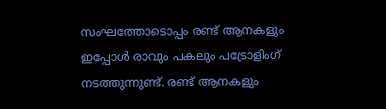സംഘത്തോടൊപ്പം രണ്ട് ആനകളും ഇപ്പോൾ രാവും പകലും പട്രോളിംഗ് നടത്തുന്നുണ്ട്. രണ്ട് ആനകളും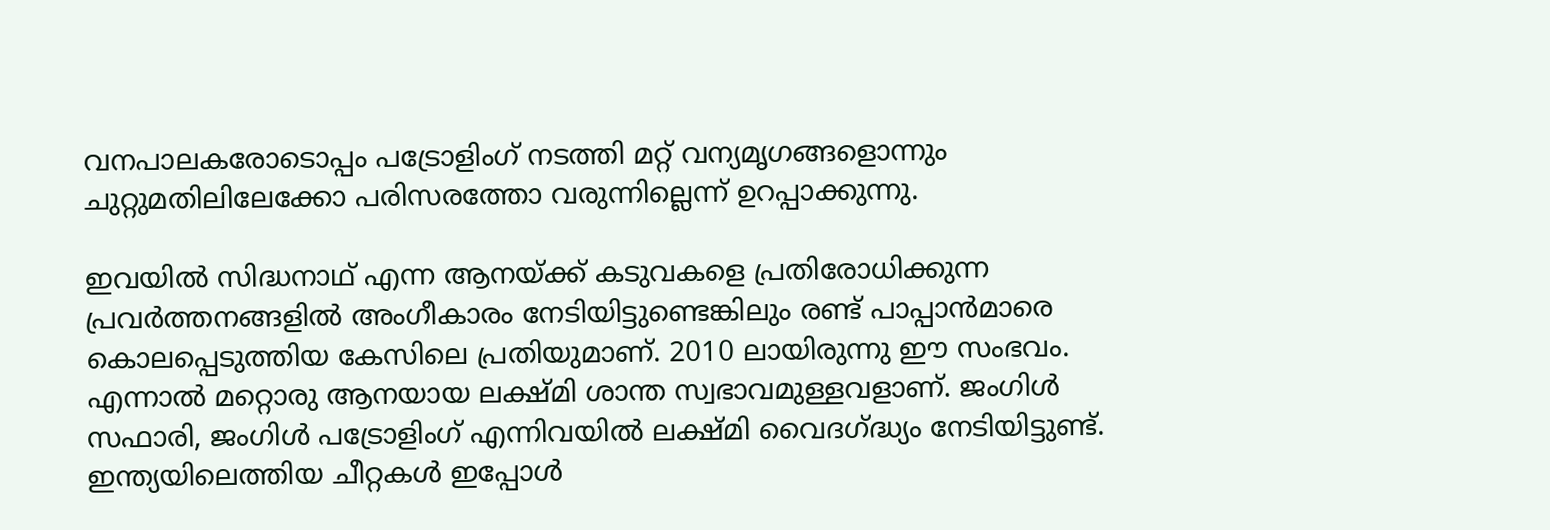വനപാലകരോടൊപ്പം പട്രോളിംഗ് നടത്തി മറ്റ് വന്യമൃഗങ്ങളൊന്നും ചുറ്റുമതിലിലേക്കോ പരിസരത്തോ വരുന്നില്ലെന്ന് ഉറപ്പാക്കുന്നു.

ഇവയിൽ സിദ്ധനാഥ് എന്ന ആനയ്ക്ക് കടുവകളെ പ്രതിരോധിക്കുന്ന പ്രവർത്തനങ്ങളിൽ അംഗീകാരം നേടിയിട്ടുണ്ടെങ്കിലും രണ്ട് പാപ്പാൻമാരെ കൊലപ്പെടുത്തിയ കേസിലെ പ്രതിയുമാണ്. 2010 ലായിരുന്നു ഈ സംഭവം. എന്നാൽ മറ്റൊരു ആനയായ ലക്ഷ്മി ശാന്ത സ്വഭാവമുള്ളവളാണ്. ജംഗിൾ സഫാരി, ജംഗിൾ പട്രോളിംഗ് എന്നിവയിൽ ലക്ഷ്മി വൈദഗ്ദ്ധ്യം നേടിയിട്ടുണ്ട്. ഇന്ത്യയിലെത്തിയ ചീറ്റകൾ ഇപ്പോൾ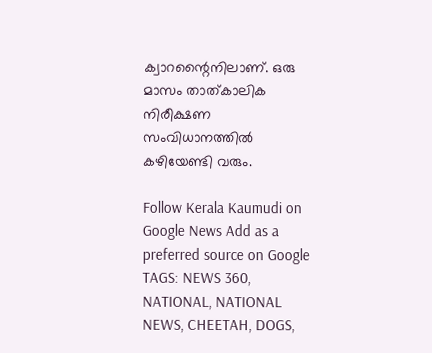ക്വാറന്റൈനിലാണ്. ഒരു മാസം താത്കാലിക നിരീക്ഷണ സംവിധാനത്തിൽ കഴിയേണ്ടി വരും.

Follow Kerala Kaumudi on Google News Add as a preferred source on Google
TAGS: NEWS 360, NATIONAL, NATIONAL NEWS, CHEETAH, DOGS,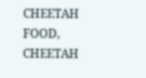CHEETAH FOOD, CHEETAH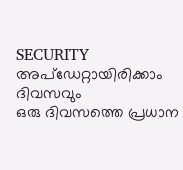SECURITY
അപ്ഡേറ്റായിരിക്കാം ദിവസവും
ഒരു ദിവസത്തെ പ്രധാന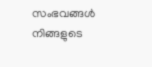സംഭവങ്ങൾ നിങ്ങളുടെ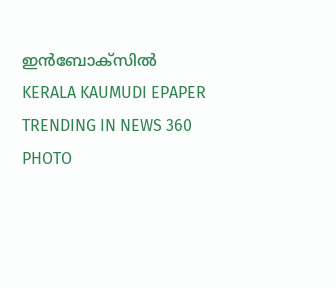ഇൻബോക്സിൽ
KERALA KAUMUDI EPAPER
TRENDING IN NEWS 360
PHOTO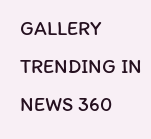GALLERY
TRENDING IN NEWS 360